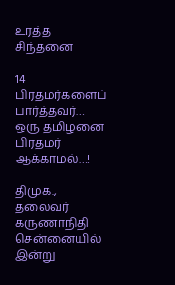உரத்த சிந்தனை

14 பிரதமர்களைப் பார்த்தவர்… ஒரு தமிழனை பிரதமர் ஆக்காமல்…!

திமுக., தலைவர் கருணாநிதி சென்னையில் இன்று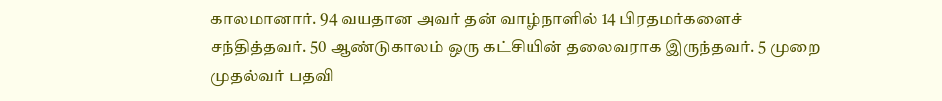காலமானார். 94 வயதான அவர் தன் வாழ்நாளில் 14 பிரதமர்களைச் சந்தித்தவர். 50 ஆண்டுகாலம் ஒரு கட்சியின் தலைவராக இருந்தவர். 5 முறை முதல்வர் பதவி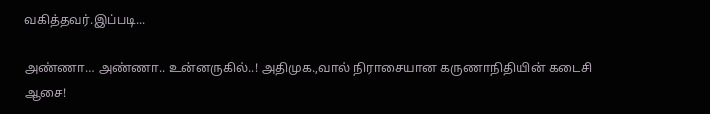வகித்தவர்.இப்படி...

அண்ணா… அண்ணா.. உன்னருகில்..! அதிமுக.,வால் நிராசையான கருணாநிதியின் கடைசி ஆசை!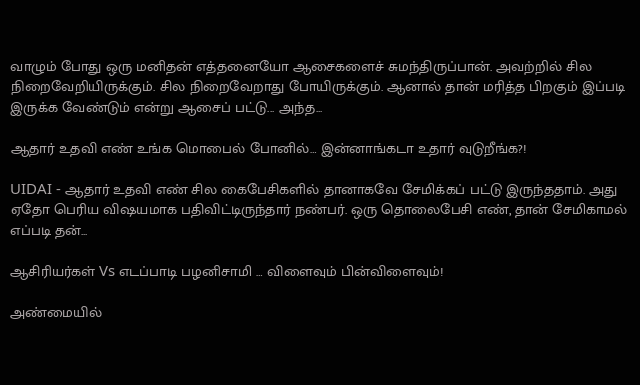வாழும் போது ஒரு மனிதன் எத்தனையோ ஆசைகளைச் சுமந்திருப்பான். அவற்றில் சில நிறைவேறியிருக்கும். சில நிறைவேறாது போயிருக்கும். ஆனால் தான் மரித்த பிறகும் இப்படி இருக்க வேண்டும் என்று ஆசைப் பட்டு... அந்த...

ஆதார் உதவி எண் உங்க மொபைல் போனில்… இன்னாங்கடா உதார் வுடுறீங்க?!

UIDAI - ஆதார் உதவி எண் சில கைபேசிகளில் தானாகவே சேமிக்கப் பட்டு இருந்ததாம். அது ஏதோ பெரிய விஷயமாக பதிவிட்டிருந்தார் நண்பர். ஒரு தொலைபேசி எண், தான் சேமிகாமல் எப்படி தன்...

ஆசிரியர்கள் Vs எடப்பாடி பழனிசாமி … விளைவும் பின்விளைவும்!

அண்மையில்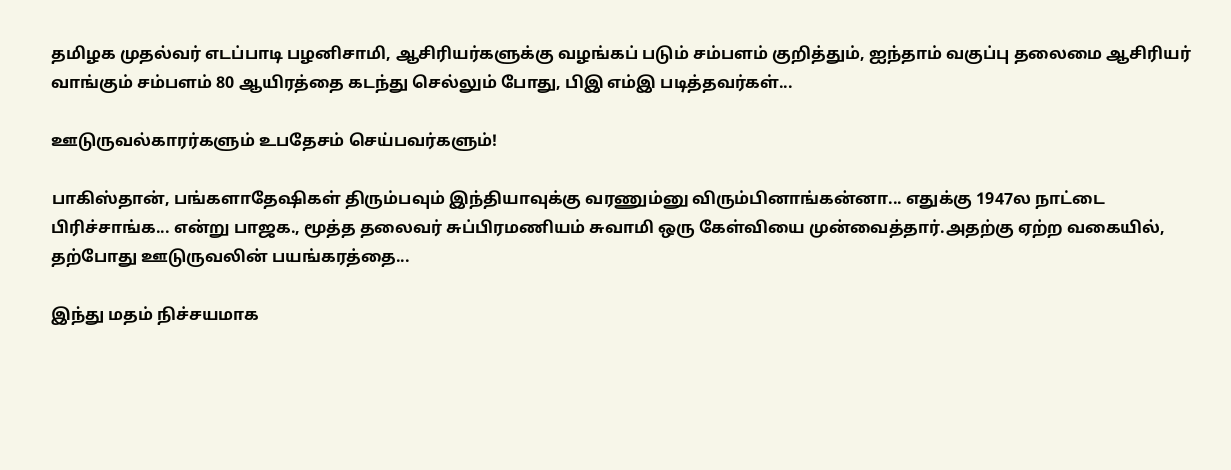தமிழக முதல்வர் எடப்பாடி பழனிசாமி, ஆசிரியர்களுக்கு வழங்கப் படும் சம்பளம் குறித்தும், ஐந்தாம் வகுப்பு தலைமை ஆசிரியர் வாங்கும் சம்பளம் 80 ஆயிரத்தை கடந்து செல்லும் போது, பிஇ எம்இ படித்தவர்கள்...

ஊடுருவல்காரர்களும் உபதேசம் செய்பவர்களும்!

பாகிஸ்தான், பங்களாதேஷிகள் திரும்பவும் இந்தியாவுக்கு வரணும்னு விரும்பினாங்கன்னா... எதுக்கு 1947ல நாட்டை பிரிச்சாங்க... என்று பாஜக., மூத்த தலைவர் சுப்பிரமணியம் சுவாமி ஒரு கேள்வியை முன்வைத்தார்.அதற்கு ஏற்ற வகையில், தற்போது ஊடுருவலின் பயங்கரத்தை...

இந்து மதம் நிச்சயமாக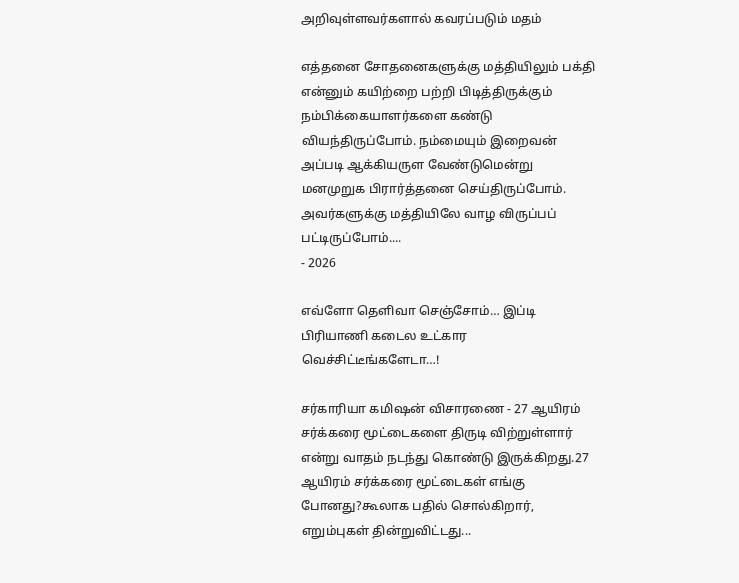அறிவுள்ளவர்களால் கவரப்படும் மதம்

எத்தனை சோதனைகளுக்கு மத்தியிலும் பக்தி என்னும் கயிற்றை பற்றி பிடித்திருக்கும் நம்பிக்கையாளர்களை கண்டு வியந்திருப்போம். நம்மையும் இறைவன் அப்படி ஆக்கியருள வேண்டுமென்று மனமுறுக பிரார்த்தனை செய்திருப்போம். அவர்களுக்கு மத்தியிலே வாழ விருப்பப் பட்டிருப்போம்....
- 2026

எவ்ளோ தெளிவா செஞ்சோம்… இப்டி பிரியாணி கடைல உட்கார வெச்சிட்டீங்களேடா…!

சர்காரியா கமிஷன் விசாரணை - 27 ஆயிரம் சர்க்கரை மூட்டைகளை திருடி விற்றுள்ளார் என்று வாதம் நடந்து கொண்டு இருக்கிறது.27 ஆயிரம் சர்க்கரை மூட்டைகள் எங்கு போனது?கூலாக பதில் சொல்கிறார், எறும்புகள் தின்றுவிட்டது...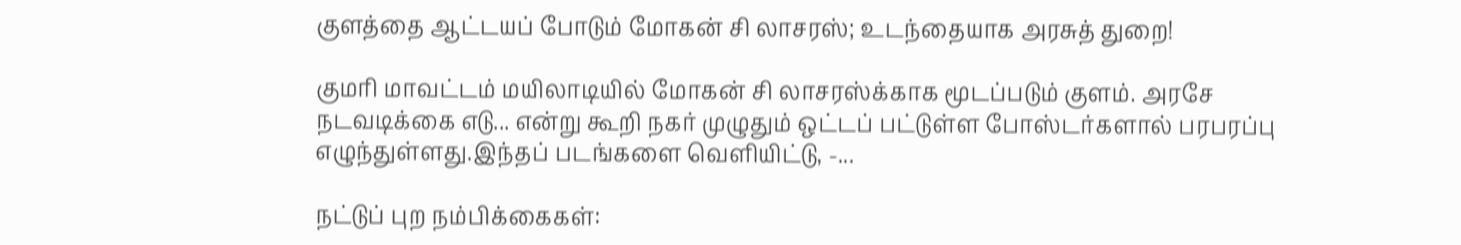குளத்தை ஆட்டயப் போடும் மோகன் சி லாசரஸ்; உடந்தையாக அரசுத் துறை!

குமரி மாவட்டம் மயிலாடியில் மோகன் சி லாசரஸ்க்காக மூடப்படும் குளம். அரசே நடவடிக்கை எடு... என்று கூறி நகர் முழுதும் ஒட்டப் பட்டுள்ள போஸ்டர்களால் பரபரப்பு எழுந்துள்ளது.இந்தப் படங்களை வெளியிட்டு, -...

நட்டுப் புற நம்பிக்கைகள்: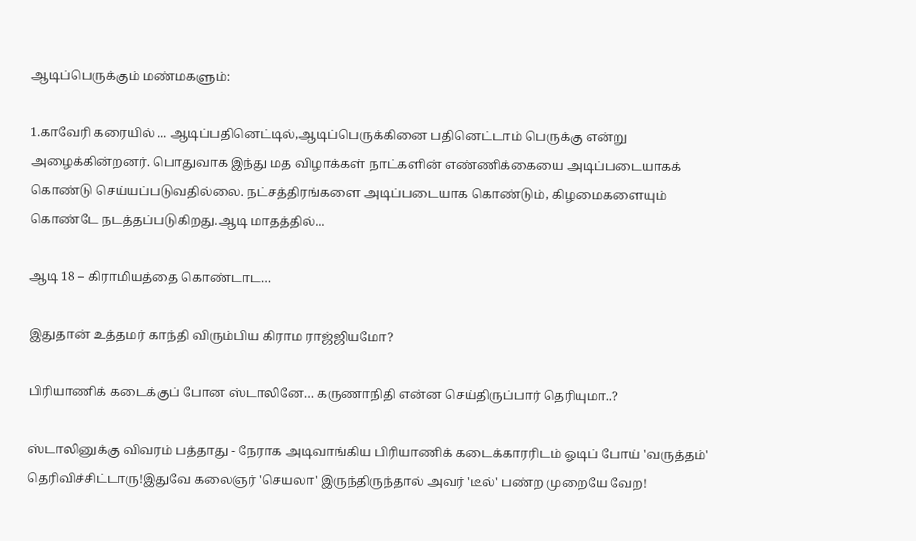ஆடிப்பெருக்கும் மண்மகளும்:

1.காவேரி கரையில் ... ஆடிப்பதினெட்டில்,ஆடிப்பெருக்கினை பதினெட்டாம் பெருக்கு என்று அழைக்கின்றனர். பொதுவாக இந்து மத விழாக்கள் நாட்களின் எண்ணிக்கையை அடிப்படையாகக் கொண்டு செய்யப்படுவதில்லை. நட்சத்திரங்களை அடிப்படையாக கொண்டும், கிழமைகளையும் கொண்டே நடத்தப்படுகிறது.ஆடி மாதத்தில்...

ஆடி 18 – கிராமியத்தை கொண்டாட…

இதுதான் உத்தமர் காந்தி விரும்பிய கிராம ராஜ்ஜியமோ?

பிரியாணிக் கடைக்குப் போன ஸ்டாலினே… கருணாநிதி என்ன செய்திருப்பார் தெரியுமா..?

ஸ்டாலினுக்கு விவரம் பத்தாது - நேராக அடிவாங்கிய பிரியாணிக் கடைக்காரரிடம் ஓடிப் போய் 'வருத்தம்' தெரிவிச்சிட்டாரு!இதுவே கலைஞர் 'செயலா' இருந்திருந்தால் அவர் 'டீல்' பண்ற முறையே வேற!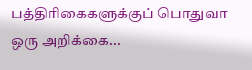பத்திரிகைகளுக்குப் பொதுவா ஒரு அறிக்கை...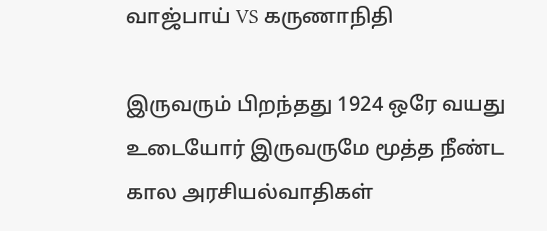வாஜ்பாய் VS கருணாநிதி

இருவரும் பிறந்தது 1924 ஒரே வயது உடையோர் இருவருமே மூத்த நீண்ட கால அரசியல்வாதிகள்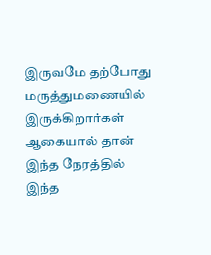இருவமே தற்போது மருத்துமணையில் இருக்கிறார்கள் ஆகையால் தான் இந்த நேரத்தில் இந்த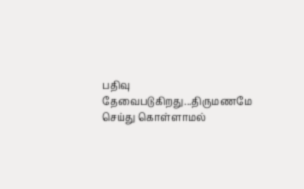பதிவு தேவைபடுகிறது...திருமணமே செய்து கொள்ளாமல்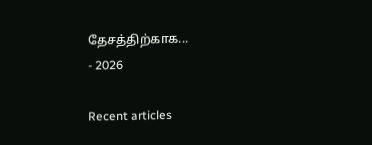தேசத்திற்காக...
- 2026

Recent articles